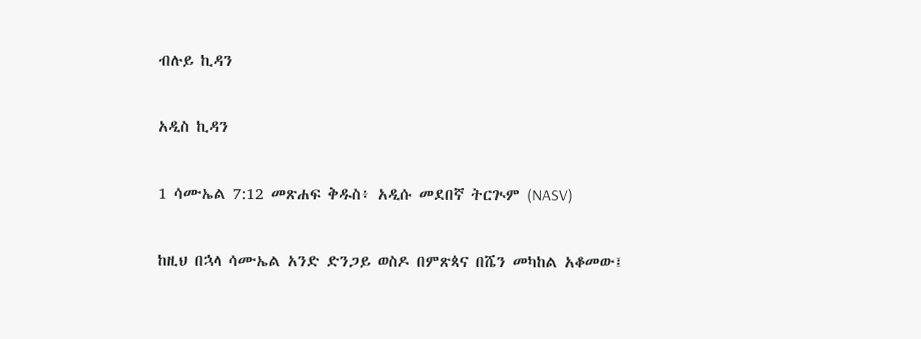ብሉይ ኪዳን

አዲስ ኪዳን

1 ሳሙኤል 7:12 መጽሐፍ ቅዱስ፥ አዲሱ መደበኛ ትርጒም (NASV)

ከዚህ በኋላ ሳሙኤል አንድ ድንጋይ ወስዶ በምጽጳና በሼን መካከል አቆመው፤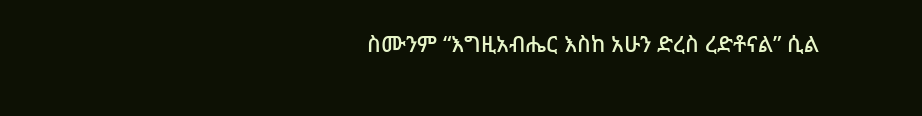ስሙንም “እግዚአብሔር እስከ አሁን ድረስ ረድቶናል” ሲል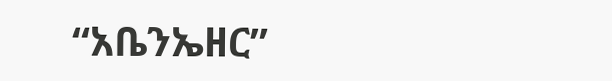“አቤንኤዘር”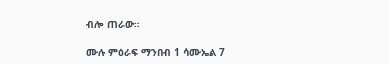ብሎ ጠራው።

ሙሉ ምዕራፍ ማንበብ 1 ሳሙኤል 7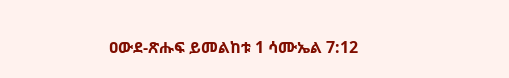ዐውደ-ጽሑፍ ይመልከቱ 1 ሳሙኤል 7:12